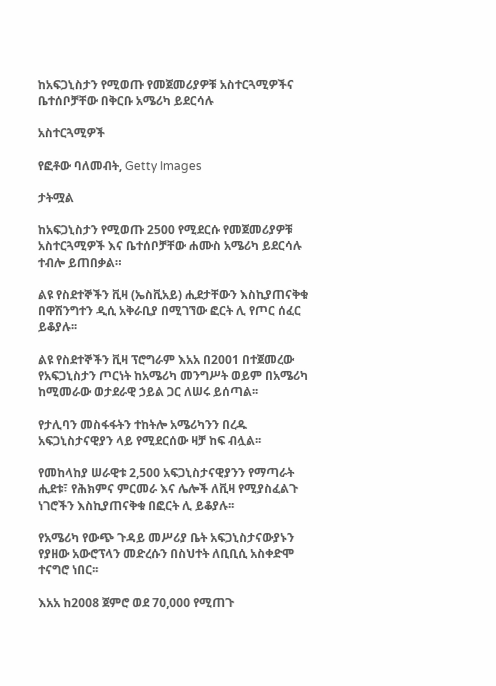ከአፍጋኒስታን የሚወጡ የመጀመሪያዎቹ አስተርጓሚዎችና ቤተሰቦቻቸው በቅርቡ አሜሪካ ይደርሳሉ

አስተርጓሚዎች

የፎቶው ባለመብት, Getty Images

ታትሟል

ከአፍጋኒስታን የሚወጡ 2500 የሚደርሱ የመጀመሪያዎቹ አስተርጓሚዎች እና ቤተሰቦቻቸው ሐሙስ አሜሪካ ይደርሳሉ ተብሎ ይጠበቃል።

ልዩ የስደተኞችን ቪዛ (ኤስቪአይ) ሒደታቸውን እስኪያጠናቅቁ በዋሽንግተን ዲሲ አቅራቢያ በሚገኘው ፎርት ሊ የጦር ሰፈር ይቆያሉ፡፡

ልዩ የስደተኞችን ቪዛ ፕሮግራም እአአ በ2001 በተጀመረው የአፍጋኒስታን ጦርነት ከአሜሪካ መንግሥት ወይም በአሜሪካ ከሚመራው ወታደራዊ ኃይል ጋር ለሠሩ ይሰጣል፡፡

የታሊባን መስፋፋትን ተከትሎ አሜሪካንን በረዱ አፍጋኒስታናዊያን ላይ የሚደርሰው ዛቻ ከፍ ብሏል፡፡

የመከላከያ ሠራዊቱ 2,500 አፍጋኒስታናዊያንን የማጣራት ሒደቱ፣ የሕክምና ምርመራ እና ሌሎች ለቪዛ የሚያስፈልጉ ነገሮችን እስኪያጠናቅቁ በፎርት ሊ ይቆያሉ፡፡

የአሜሪካ የውጭ ጉዳይ መሥሪያ ቤት አፍጋኒስታናውያኑን የያዘው አውሮፕላን መድረሱን በስህተት ለቢቢሲ አስቀድሞ ተናግሮ ነበር፡፡

እአአ ከ2008 ጀምሮ ወደ 70,000 የሚጠጉ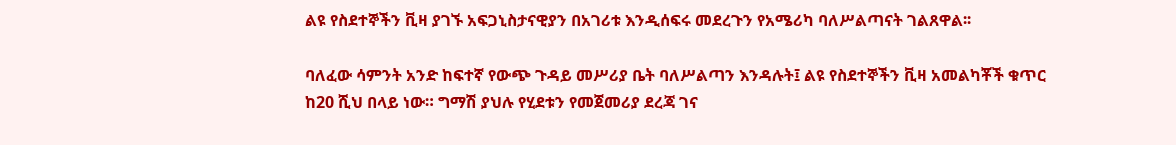ልዩ የስደተኞችን ቪዛ ያገኙ አፍጋኒስታናዊያን በአገሪቱ እንዲሰፍሩ መደረጉን የአሜሪካ ባለሥልጣናት ገልጸዋል፡፡

ባለፈው ሳምንት አንድ ከፍተኛ የውጭ ጉዳይ መሥሪያ ቤት ባለሥልጣን እንዳሉት፤ ልዩ የስደተኞችን ቪዛ አመልካቾች ቁጥር ከ20 ሺህ በላይ ነው። ግማሽ ያህሉ የሂደቱን የመጀመሪያ ደረጃ ገና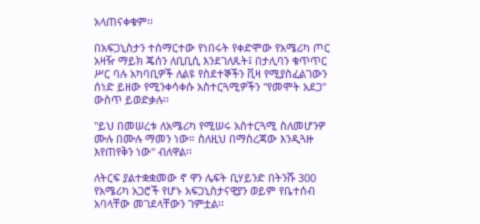አላጠናቀቁም፡፡

በአፍጋኒስታን ተሰማርተው የነበሩት የቀድሞው የአሜሪካ ጦር አዛዥ ማይክ ጄሰን ለቢቢሲ እንደገለጹት፤ በታሊባን ቁጥጥር ሥር ባሉ አካባቢዎች ለልዩ የስደተኞችን ቪዛ የሚያስፈልገውን ሰነድ ይዘው የሚንቀሳቀሱ አስተርጓሚዎችን "የመሞት አደጋ" ውስጥ ይወድቃሉ፡፡

"ይህ በመሠረቱ ለአሜሪካ የሚሠሩ አስተርጓሚ ስለመሆንዎ ሙሉ በሙሉ ማመን ነው። ስለዚህ በማስረጃው እንዲጓዙ እየጠየቅን ነው" ብለዋል፡፡

ለትርፍ ያልተቋቋመው ኖ ዋን ሌፍት ቢሃይንድ በትንሹ 300 የአሜሪካ አጋሮች የሆኑ አፍጋኒስታናዊያን ወይም የቤተሰብ አባላቸው መገደላቸውን ገምቷል፡፡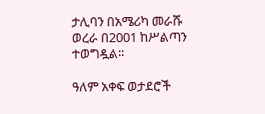ታሊባን በአሜሪካ መራሹ ወረራ በ2001 ከሥልጣን ተወግዷል፡፡

ዓለም አቀፍ ወታደሮች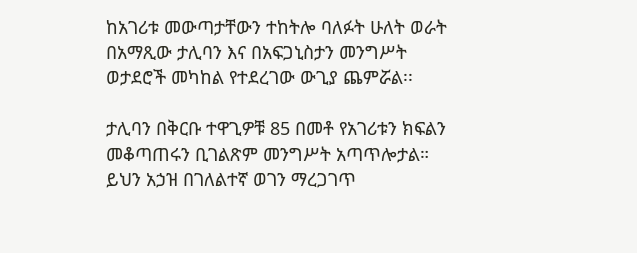ከአገሪቱ መውጣታቸውን ተከትሎ ባለፉት ሁለት ወራት በአማጺው ታሊባን እና በአፍጋኒስታን መንግሥት ወታደሮች መካከል የተደረገው ውጊያ ጨምሯል፡፡

ታሊባን በቅርቡ ተዋጊዎቹ 85 በመቶ የአገሪቱን ክፍልን መቆጣጠሩን ቢገልጽም መንግሥት አጣጥሎታል። ይህን አኃዝ በገለልተኛ ወገን ማረጋገጥ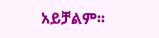አይቻልም፡፡